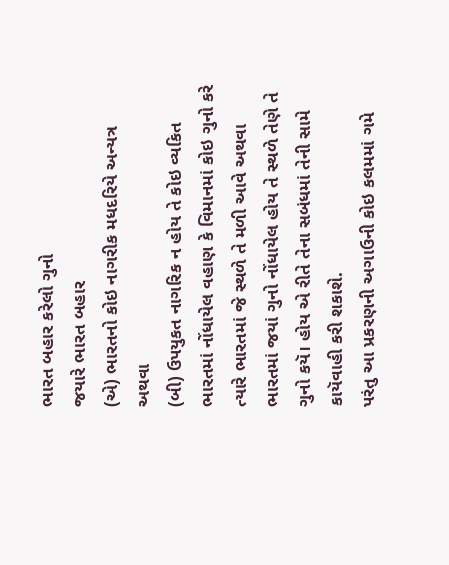ભારત બહાર કરેલો ગુનો
જયારે ભારત બહાર
(એ) ભારતનો કોઇ નાગરીક મધદરિયે અન્યત્ર અથવા
(બી) ઉપયુકત નાગરિક ન હોય તે કોઇ વ્યકિત ભારતમાં નોંધાયેલ વહાણ કે વિમાનમાં કોઇ ગુનો કરે ત્યારે ભારતમાં જે સ્થળે તે મળી આવે અથવા ભારતમાં જયાં ગુનો નોંધાયેલ હોય તે સ્થળે તેણે તે ગુનો કયૅ। હોય એ રીતે તેના સબંધમાં તેની સામે કાયૅવાહી કરી શકાશે.
પરંતુ આ પ્રકરણની અગાઉની કોઇ કલમમાં ગમે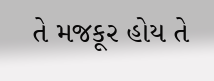તે મજકૂર હોય તે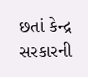છતાં કેન્દ્ર સરકારની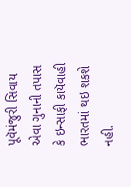પૂવૅમંજુરી સિવાય એવા ગુનાની તપાસ કે ઇન્સાફી કાયૅવાહી ભારતમાં થઇ શકશે નહી.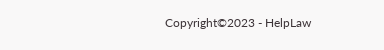Copyright©2023 - HelpLaw